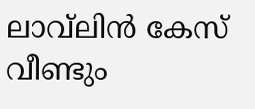ലാവ്‌ലിൻ കേസ് വീണ്ടും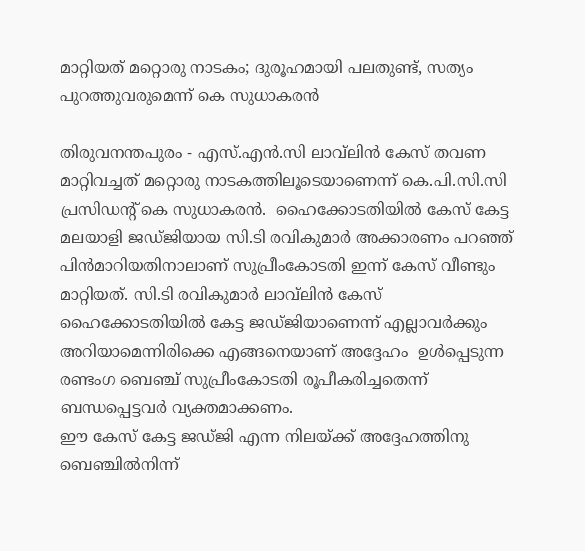മാറ്റിയത് മറ്റൊരു നാടകം; ദുരൂഹമായി പലതുണ്ട്, സത്യം പുറത്തുവരുമെന്ന് കെ സുധാകരൻ

തിരുവനന്തപുരം - എസ്.എൻ.സി ലാവ്‌ലിൻ കേസ് തവണ മാറ്റിവച്ചത് മറ്റൊരു നാടകത്തിലൂടെയാണെന്ന് കെ.പി.സി.സി പ്രസിഡന്റ് കെ സുധാകരൻ.  ഹൈക്കോടതിയിൽ കേസ് കേട്ട മലയാളി ജഡ്ജിയായ സി.ടി രവികുമാർ അക്കാരണം പറഞ്ഞ് പിൻമാറിയതിനാലാണ് സുപ്രീംകോടതി ഇന്ന് കേസ് വീണ്ടും മാറ്റിയത്. സി.ടി രവികുമാർ ലാവ്‌ലിൻ കേസ് ഹൈക്കോടതിയിൽ കേട്ട ജഡ്ജിയാണെന്ന് എല്ലാവർക്കും അറിയാമെന്നിരിക്കെ എങ്ങനെയാണ് അദ്ദേഹം  ഉൾപ്പെടുന്ന രണ്ടംഗ ബെഞ്ച് സുപ്രീംകോടതി രൂപീകരിച്ചതെന്ന് ബന്ധപ്പെട്ടവർ വ്യക്തമാക്കണം.
ഈ കേസ് കേട്ട ജഡ്ജി എന്ന നിലയ്ക്ക് അദ്ദേഹത്തിനു ബെഞ്ചിൽനിന്ന്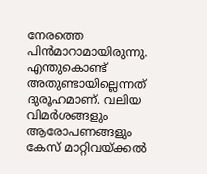നേരത്തെ പിൻമാറാമായിരുന്നു. എന്തുകൊണ്ട് അതുണ്ടായില്ലെന്നത് ദുരൂഹമാണ്. വലിയ വിമർശങ്ങളും ആരോപണങ്ങളും കേസ് മാറ്റിവയ്ക്കൽ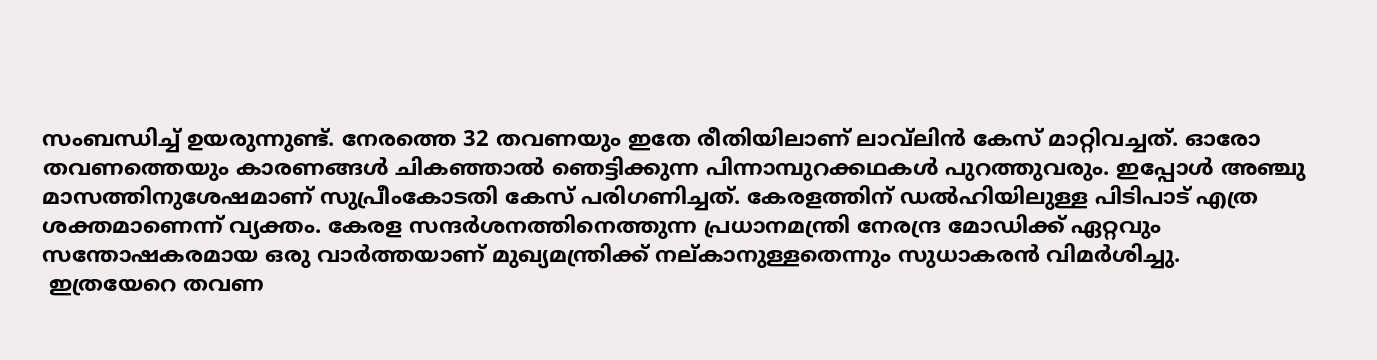സംബന്ധിച്ച് ഉയരുന്നുണ്ട്. നേരത്തെ 32 തവണയും ഇതേ രീതിയിലാണ് ലാവ്‌ലിൻ കേസ് മാറ്റിവച്ചത്. ഓരോ തവണത്തെയും കാരണങ്ങൾ ചികഞ്ഞാൽ ഞെട്ടിക്കുന്ന പിന്നാമ്പുറക്കഥകൾ പുറത്തുവരും. ഇപ്പോൾ അഞ്ചു മാസത്തിനുശേഷമാണ് സുപ്രീംകോടതി കേസ് പരിഗണിച്ചത്. കേരളത്തിന് ഡൽഹിയിലുള്ള പിടിപാട് എത്ര ശക്തമാണെന്ന് വ്യക്തം. കേരള സന്ദർശനത്തിനെത്തുന്ന പ്രധാനമന്ത്രി നേരന്ദ്ര മോഡിക്ക് ഏറ്റവും സന്തോഷകരമായ ഒരു വാർത്തയാണ് മുഖ്യമന്ത്രിക്ക് നല്കാനുള്ളതെന്നും സുധാകരൻ വിമർശിച്ചു.
 ഇത്രയേറെ തവണ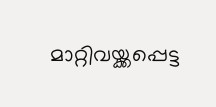മാറ്റിവയ്ക്കപ്പെട്ട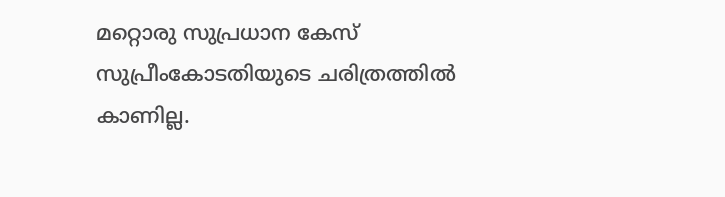മറ്റൊരു സുപ്രധാന കേസ് സുപ്രീംകോടതിയുടെ ചരിത്രത്തിൽ കാണില്ല.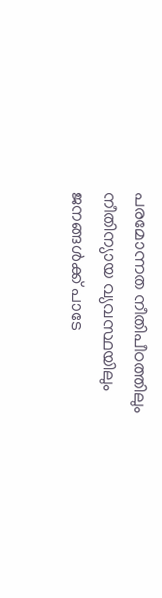പരമോന്നത നീതിപീഠത്തിലും നീതിന്യായ വ്യവസ്ഥയിലും ജനങ്ങൾക്ക് പാടേ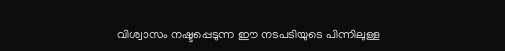വിശ്വാസം നഷ്ടപ്പെടുന്ന ഈ നടപടിയുടെ പിന്നിലുള്ള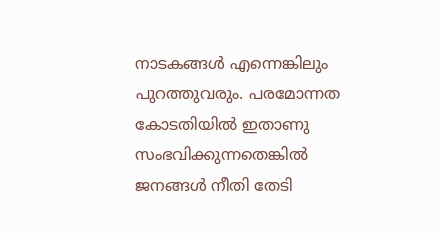നാടകങ്ങൾ എന്നെങ്കിലും പുറത്തുവരും. പരമോന്നത കോടതിയിൽ ഇതാണു സംഭവിക്കുന്നതെങ്കിൽ ജനങ്ങൾ നീതി തേടി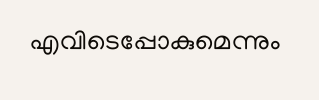എവിടെപ്പോകുമെന്നും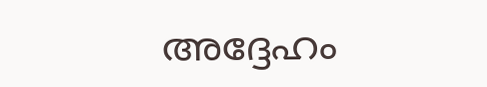അദ്ദേഹം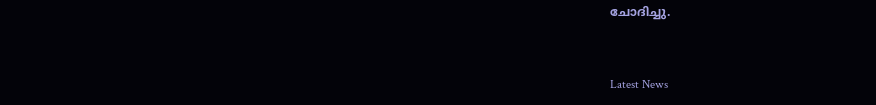ചോദിച്ചു.


Latest News